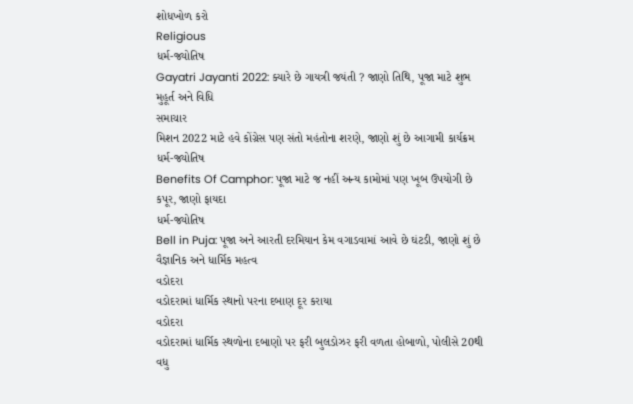શોધખોળ કરો
Religious
ધર્મ-જ્યોતિષ
Gayatri Jayanti 2022: ક્યારે છે ગાયત્રી જયંતી ? જાણો તિથિ, પૂજા માટે શુભ મુહૂર્ત અને વિધિ
સમાચાર
મિશન 2022 માટે હવે કોંગ્રેસ પણ સંતો મહંતોના શરણે, જાણો શું છે આગામી કાર્યક્રમ
ધર્મ-જ્યોતિષ
Benefits Of Camphor: પૂજા માટે જ નહીં અન્ય કામોમાં પણ ખૂબ ઉપયોગી છે કપૂર, જાણો ફાયદા
ધર્મ-જ્યોતિષ
Bell in Puja: પૂજા અને આરતી દરમિયાન કેમ વગાડવામાં આવે છે ઘંટડી, જાણો શું છે વૈજ્ઞાનિક અને ધાર્મિક મહત્વ
વડોદરા
વડોદરામાં ધાર્મિક સ્થાનો પરના દબાણ દૂર કરાયા
વડોદરા
વડોદરામાં ધાર્મિક સ્થળોના દબાણો પર ફરી બુલડોઝર ફરી વળતા હોબાળો, પોલીસે 20થી વધુ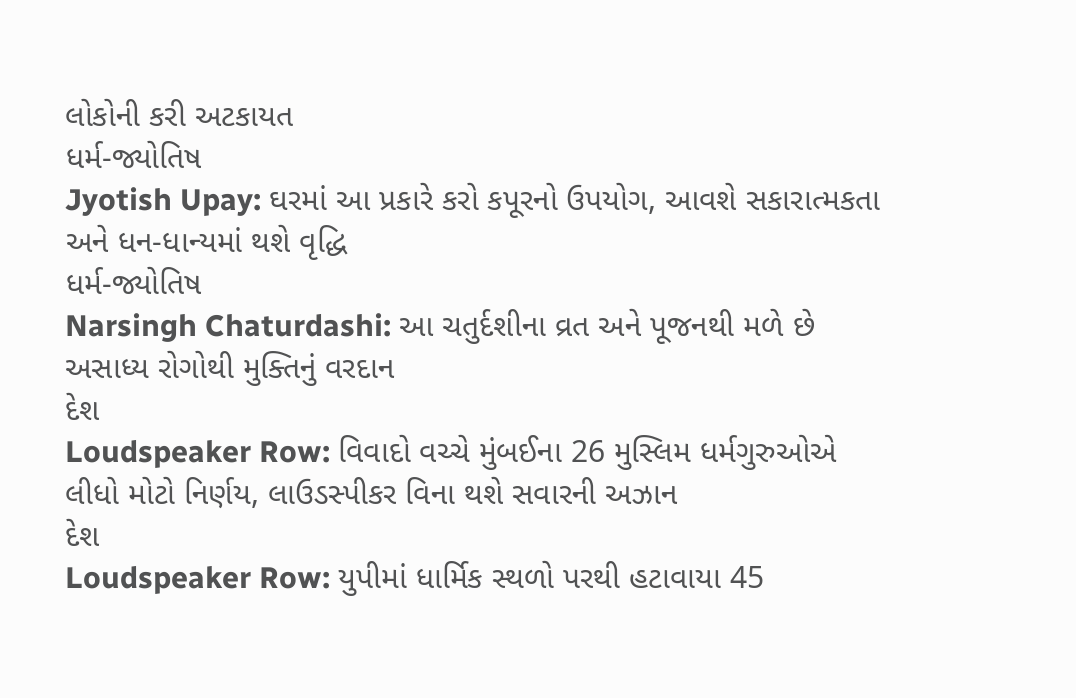લોકોની કરી અટકાયત
ધર્મ-જ્યોતિષ
Jyotish Upay: ઘરમાં આ પ્રકારે કરો કપૂરનો ઉપયોગ, આવશે સકારાત્મકતા અને ધન-ધાન્યમાં થશે વૃદ્ધિ
ધર્મ-જ્યોતિષ
Narsingh Chaturdashi: આ ચતુર્દશીના વ્રત અને પૂજનથી મળે છે અસાધ્ય રોગોથી મુક્તિનું વરદાન
દેશ
Loudspeaker Row: વિવાદો વચ્ચે મુંબઈના 26 મુસ્લિમ ધર્મગુરુઓએ લીધો મોટો નિર્ણય, લાઉડસ્પીકર વિના થશે સવારની અઝાન
દેશ
Loudspeaker Row: યુપીમાં ધાર્મિક સ્થળો પરથી હટાવાયા 45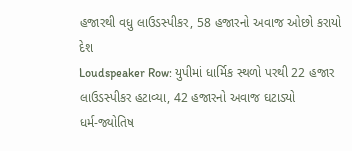હજારથી વધુ લાઉડસ્પીકર, 58 હજારનો અવાજ ઓછો કરાયો
દેશ
Loudspeaker Row: યુપીમાં ધાર્મિક સ્થળો પરથી 22 હજાર લાઉડસ્પીકર હટાવ્યા, 42 હજારનો અવાજ ઘટાડ્યો
ધર્મ-જ્યોતિષ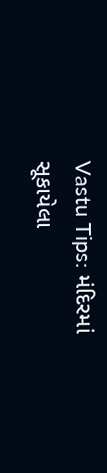Vastu Tips: મંદિરમાં સૂકાયેલા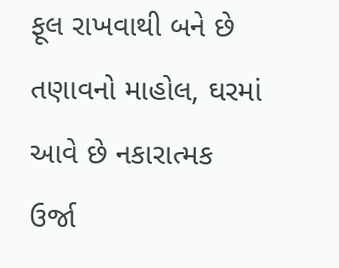ફૂલ રાખવાથી બને છે તણાવનો માહોલ, ઘરમાં આવે છે નકારાત્મક ઉર્જા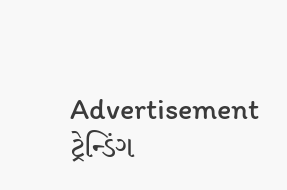Advertisement
ટ્રેન્ડિંગ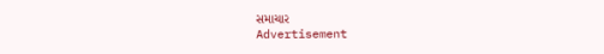સમાચાર
Advertisement